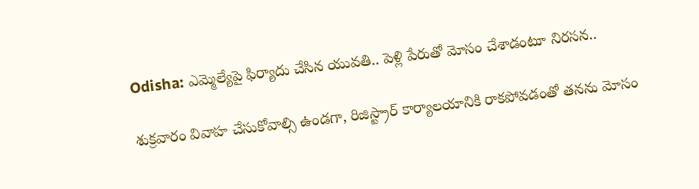Odisha: ఎమ్మెల్యేపై ఫిర్యాదు చేసిన యువతి.. పెళ్లి పేరుతో మోసం చేశాడంటూ నిరసన..

శుక్రవారం వివాహ చేసుకోవాల్సి ఉండగా, రిజిస్ట్రార్ కార్యాలయానికి రాకపోవడంతో తనను మోసం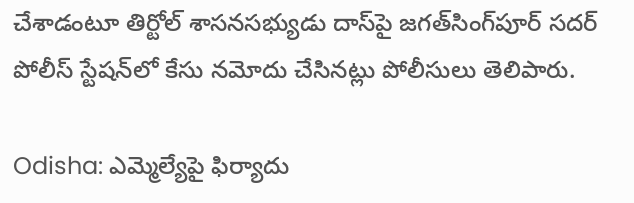చేశాడంటూ తిర్టోల్ శాసనసభ్యుడు దాస్‌పై జగత్‌సింగ్‌పూర్ సదర్ పోలీస్ స్టేషన్‌లో కేసు నమోదు చేసినట్లు పోలీసులు తెలిపారు.

Odisha: ఎమ్మెల్యేపై ఫిర్యాదు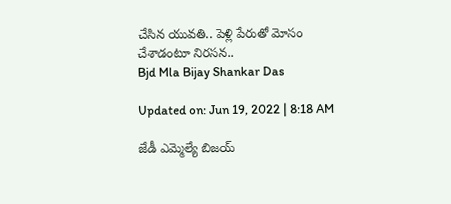చేసిన యువతి.. పెళ్లి పేరుతో మోసం చేశాడంటూ నిరసన..
Bjd Mla Bijay Shankar Das

Updated on: Jun 19, 2022 | 8:18 AM

జేడీ ఎమ్మెల్యే బిజయ్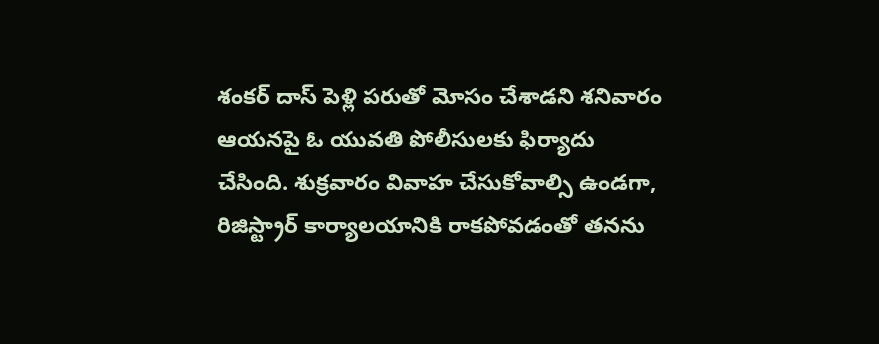శంకర్ దాస్ పెళ్లి పరుతో మోసం చేశాడని శనివారం ఆయనపై ఓ యువతి పోలీసులకు ఫిర్యాదు చేసింది. శుక్రవారం వివాహ చేసుకోవాల్సి ఉండగా, రిజిస్ట్రార్ కార్యాలయానికి రాకపోవడంతో తనను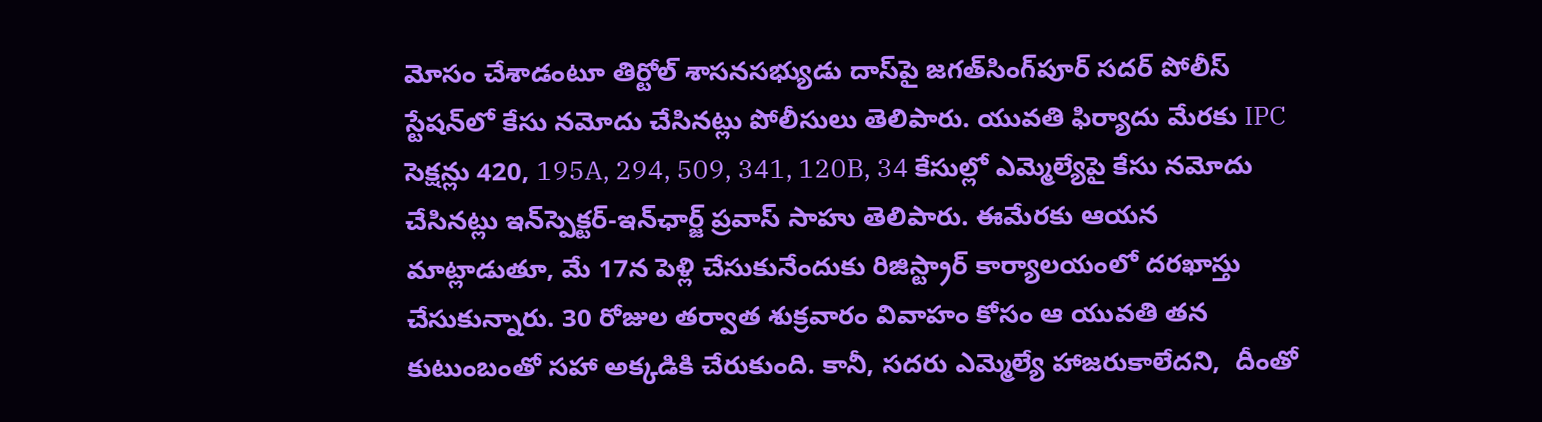మోసం చేశాడంటూ తిర్టోల్ శాసనసభ్యుడు దాస్‌పై జగత్‌సింగ్‌పూర్ సదర్ పోలీస్ స్టేషన్‌లో కేసు నమోదు చేసినట్లు పోలీసులు తెలిపారు. యువతి ఫిర్యాదు మేరకు IPC సెక్షన్లు 420, 195A, 294, 509, 341, 120B, 34 కేసుల్లో ఎమ్మెల్యేపై కేసు నమోదు చేసినట్లు ఇన్‌స్పెక్టర్-ఇన్‌ఛార్జ్ ప్రవాస్ సాహు తెలిపారు. ఈమేరకు ఆయన మాట్లాడుతూ, మే 17న పెళ్లి చేసుకునేందుకు రిజిస్ట్రార్ కార్యాలయంలో దరఖాస్తు చేసుకున్నారు. 30 రోజుల తర్వాత శుక్రవారం వివాహం కోసం ఆ యువతి తన కుటుంబంతో సహా అక్కడికి చేరుకుంది. కానీ, సదరు ఎమ్మెల్యే హాజరుకాలేదని,  దీంతో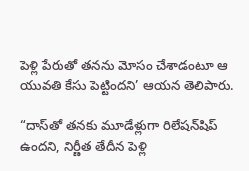పెళ్లి పేరుతో తనను మోసం చేశాడంటూ ఆ యువతి కేసు పెట్టిందని’ ఆయన తెలిపారు.

“దాస్‌తో తనకు మూడేళ్లుగా రిలేషన్‌షిప్ ఉందని, నిర్ణీత తేదీన పెళ్లి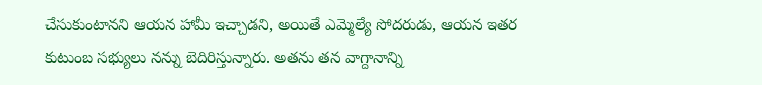చేసుకుంటానని ఆయన హామీ ఇచ్చాడని, అయితే ఎమ్మెల్యే సోదరుడు, ఆయన ఇతర కుటుంబ సభ్యులు నన్ను బెదిరిస్తున్నారు. అతను తన వాగ్దానాన్ని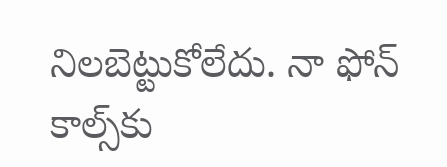నిలబెట్టుకోలేదు. నా ఫోన్ కాల్స్‌కు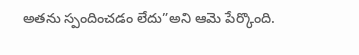అతను స్పందించడం లేదు”అని ఆమె పేర్కొంది.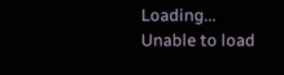Loading...
Unable to load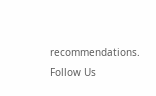recommendations.
Follow Us